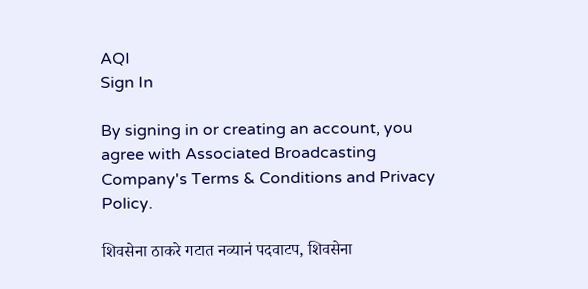AQI
Sign In

By signing in or creating an account, you agree with Associated Broadcasting Company's Terms & Conditions and Privacy Policy.

शिवसेना ठाकरे गटात नव्यानं पदवाटप, शिवसेना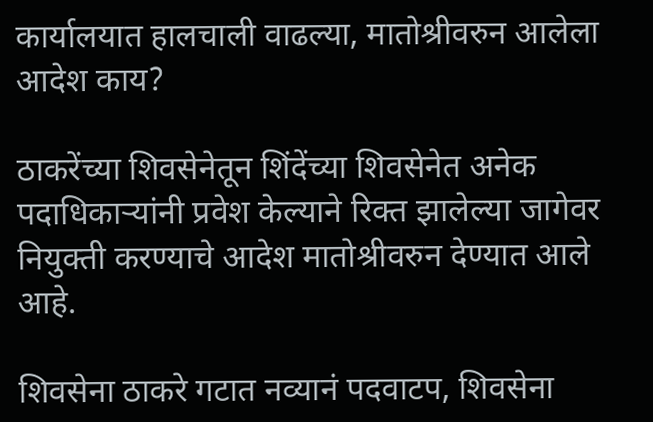कार्यालयात हालचाली वाढल्या, मातोश्रीवरुन आलेला आदेश काय?

ठाकरेंच्या शिवसेनेतून शिंदेंच्या शिवसेनेत अनेक पदाधिकाऱ्यांनी प्रवेश केल्याने रिक्त झालेल्या जागेवर नियुक्ती करण्याचे आदेश मातोश्रीवरुन देण्यात आले आहे.

शिवसेना ठाकरे गटात नव्यानं पदवाटप, शिवसेना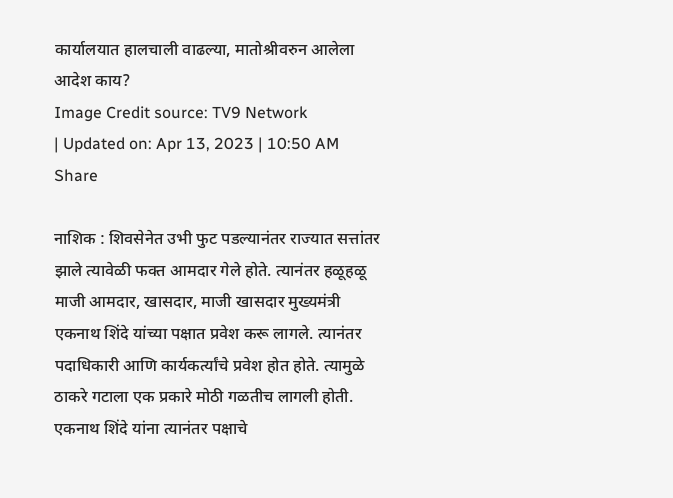कार्यालयात हालचाली वाढल्या, मातोश्रीवरुन आलेला आदेश काय?
Image Credit source: TV9 Network
| Updated on: Apr 13, 2023 | 10:50 AM
Share

नाशिक : शिवसेनेत उभी फुट पडल्यानंतर राज्यात सत्तांतर झाले त्यावेळी फक्त आमदार गेले होते. त्यानंतर हळूहळू माजी आमदार, खासदार, माजी खासदार मुख्यमंत्री एकनाथ शिंदे यांच्या पक्षात प्रवेश करू लागले. त्यानंतर पदाधिकारी आणि कार्यकर्त्यांचे प्रवेश होत होते. त्यामुळे ठाकरे गटाला एक प्रकारे मोठी गळतीच लागली होती. एकनाथ शिंदे यांना त्यानंतर पक्षाचे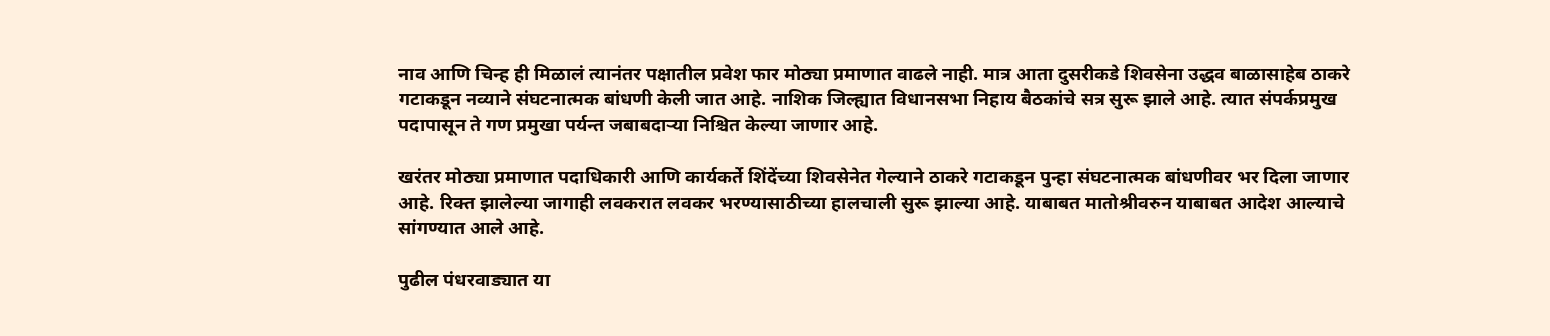नाव आणि चिन्ह ही मिळालं त्यानंतर पक्षातील प्रवेश फार मोठ्या प्रमाणात वाढले नाही. मात्र आता दुसरीकडे शिवसेना उद्धव बाळासाहेब ठाकरे गटाकडून नव्याने संघटनात्मक बांधणी केली जात आहे. नाशिक जिल्ह्यात विधानसभा निहाय बैठकांचे सत्र सुरू झाले आहे. त्यात संपर्कप्रमुख पदापासून ते गण प्रमुखा पर्यन्त जबाबदाऱ्या निश्चित केल्या जाणार आहे.

खरंतर मोठ्या प्रमाणात पदाधिकारी आणि कार्यकर्ते शिंदेंच्या शिवसेनेत गेल्याने ठाकरे गटाकडून पुन्हा संघटनात्मक बांधणीवर भर दिला जाणार आहे. रिक्त झालेल्या जागाही लवकरात लवकर भरण्यासाठीच्या हालचाली सुरू झाल्या आहे. याबाबत मातोश्रीवरुन याबाबत आदेश आल्याचे सांगण्यात आले आहे.

पुढील पंधरवाड्यात या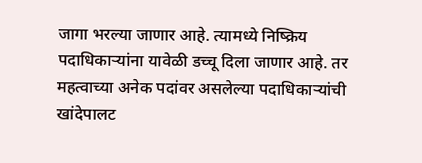जागा भरल्या जाणार आहे. त्यामध्ये निष्क्रिय पदाधिकाऱ्यांना यावेळी डच्चू दिला जाणार आहे. तर महत्वाच्या अनेक पदांवर असलेल्या पदाधिकाऱ्यांची खांदेपालट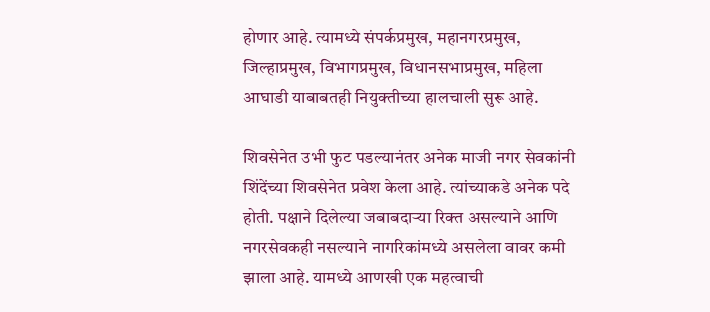होणार आहे. त्यामध्ये संपर्कप्रमुख, महानगरप्रमुख, जिल्हाप्रमुख, विभागप्रमुख, विधानसभाप्रमुख, महिला आघाडी याबाबतही नियुक्तीच्या हालचाली सुरू आहे.

शिवसेनेत उभी फुट पडल्यानंतर अनेक माजी नगर सेवकांनी शिंदेंच्या शिवसेनेत प्रवेश केला आहे. त्यांच्याकडे अनेक पदे होती. पक्षाने दिलेल्या जबाबदाऱ्या रिक्त असल्याने आणि नगरसेवकही नसल्याने नागरिकांमध्ये असलेला वावर कमी झाला आहे. यामध्ये आणखी एक महत्वाची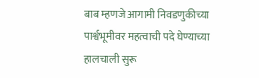बाब म्हणजे आगामी निवडणुकीच्या पार्श्वभूमीवर महत्वाची पदे घेण्याच्या हालचाली सुरू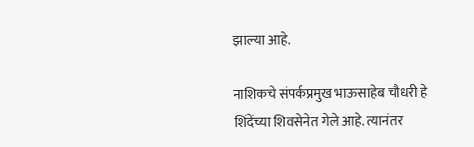झाल्या आहे.

नाशिकचे संपर्कप्रमुख भाऊसाहेब चौधरी हे शिंदेंच्या शिवसेनेत गेले आहे. त्यानंतर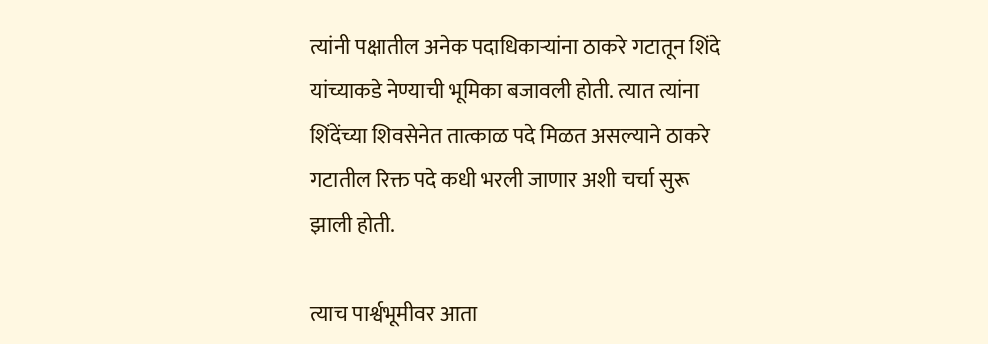त्यांनी पक्षातील अनेक पदाधिकाऱ्यांना ठाकरे गटातून शिंदे यांच्याकडे नेण्याची भूमिका बजावली होती. त्यात त्यांना शिंदेंच्या शिवसेनेत तात्काळ पदे मिळत असल्याने ठाकरे गटातील रिक्त पदे कधी भरली जाणार अशी चर्चा सुरू झाली होती.

त्याच पार्श्वभूमीवर आता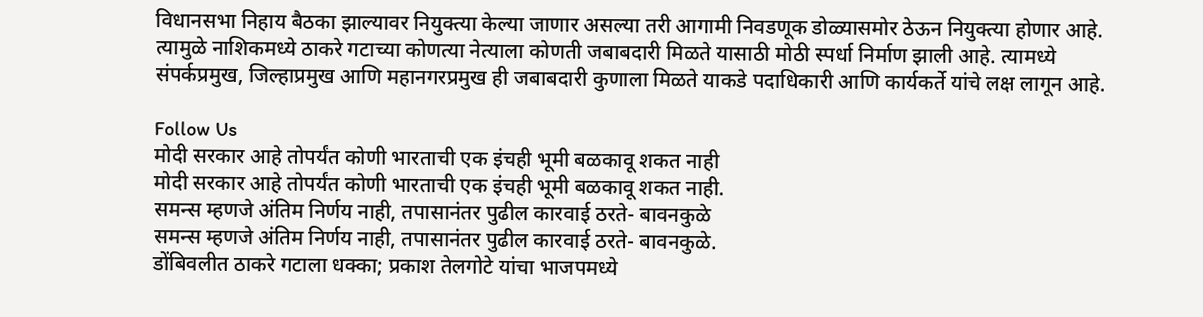विधानसभा निहाय बैठका झाल्यावर नियुक्त्या केल्या जाणार असल्या तरी आगामी निवडणूक डोळ्यासमोर ठेऊन नियुक्त्या होणार आहे. त्यामुळे नाशिकमध्ये ठाकरे गटाच्या कोणत्या नेत्याला कोणती जबाबदारी मिळते यासाठी मोठी स्पर्धा निर्माण झाली आहे. त्यामध्ये संपर्कप्रमुख, जिल्हाप्रमुख आणि महानगरप्रमुख ही जबाबदारी कुणाला मिळते याकडे पदाधिकारी आणि कार्यकर्ते यांचे लक्ष लागून आहे.

Follow Us
मोदी सरकार आहे तोपर्यंत कोणी भारताची एक इंचही भूमी बळकावू शकत नाही
मोदी सरकार आहे तोपर्यंत कोणी भारताची एक इंचही भूमी बळकावू शकत नाही.
समन्स म्हणजे अंतिम निर्णय नाही, तपासानंतर पुढील कारवाई ठरते- बावनकुळे
समन्स म्हणजे अंतिम निर्णय नाही, तपासानंतर पुढील कारवाई ठरते- बावनकुळे.
डोंबिवलीत ठाकरे गटाला धक्का; प्रकाश तेलगोटे यांचा भाजपमध्ये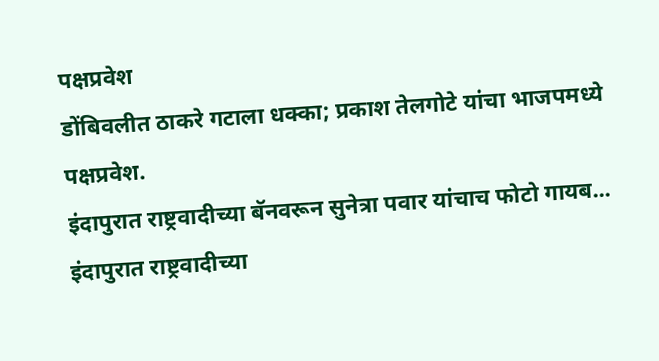पक्षप्रवेश
डोंबिवलीत ठाकरे गटाला धक्का; प्रकाश तेलगोटे यांचा भाजपमध्ये पक्षप्रवेश.
इंदापुरात राष्ट्रवादीच्या बॅनवरून सुनेत्रा पवार यांचाच फोटो गायब...
इंदापुरात राष्ट्रवादीच्या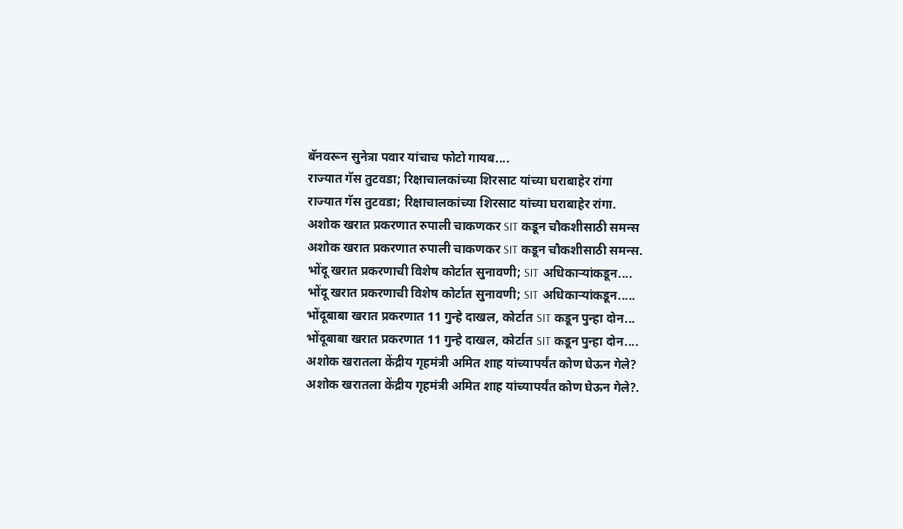बॅनवरून सुनेत्रा पवार यांचाच फोटो गायब....
राज्यात गॅस तुटवडा; रिक्षाचालकांच्या शिरसाट यांच्या घराबाहेर रांगा
राज्यात गॅस तुटवडा; रिक्षाचालकांच्या शिरसाट यांच्या घराबाहेर रांगा.
अशोक खरात प्रकरणात रुपाली चाकणकर SIT कडून चौकशीसाठी समन्स
अशोक खरात प्रकरणात रुपाली चाकणकर SIT कडून चौकशीसाठी समन्स.
भोंदू खरात प्रकरणाची विशेष कोर्टात सुनावणी; SIT अधिकाऱ्यांकडून....
भोंदू खरात प्रकरणाची विशेष कोर्टात सुनावणी; SIT अधिकाऱ्यांकडून.....
भोंदूबाबा खरात प्रकरणात 11 गुन्हे दाखल, कोर्टात SIT कडून पुन्हा दोन...
भोंदूबाबा खरात प्रकरणात 11 गुन्हे दाखल, कोर्टात SIT कडून पुन्हा दोन....
अशोक खरातला केंद्रीय गृहमंत्री अमित शाह यांच्यापर्यंत कोण घेऊन गेले?
अशोक खरातला केंद्रीय गृहमंत्री अमित शाह यांच्यापर्यंत कोण घेऊन गेले?.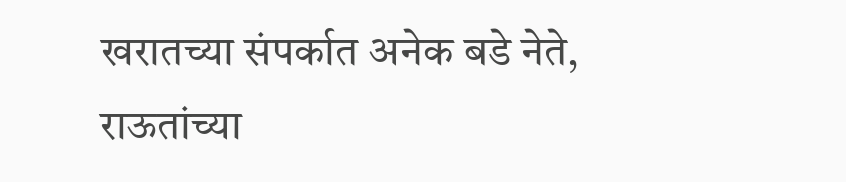खरातच्या संपर्कात अनेक बडे नेते, राऊतांच्या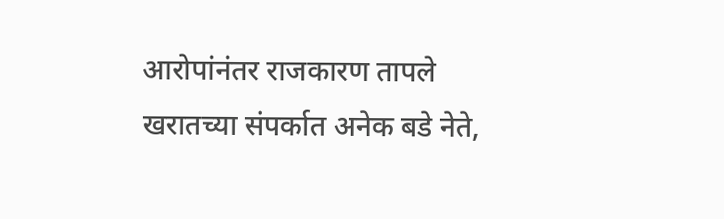आरोपांनंतर राजकारण तापले
खरातच्या संपर्कात अनेक बडे नेते,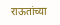राऊतांच्या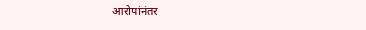आरोपांनंतर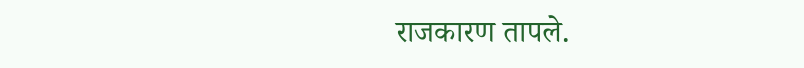राजकारण तापले.